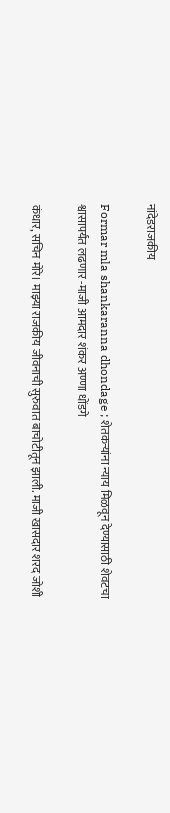नांदेडराजकीय

Formar mla shankaranna dhondage ; शेतकऱ्यांना न्याय मिळवून देण्यासाठी शेवटचा श्वासापर्यंत लढणार -माजी आमदार शंकर अण्णा धोंडगे

कंधार, सचिन मोरे। माझ्या राजकीय जीवनाची सुरुवात बाचोटीतून झाली. माजी खासदार शरद जोशी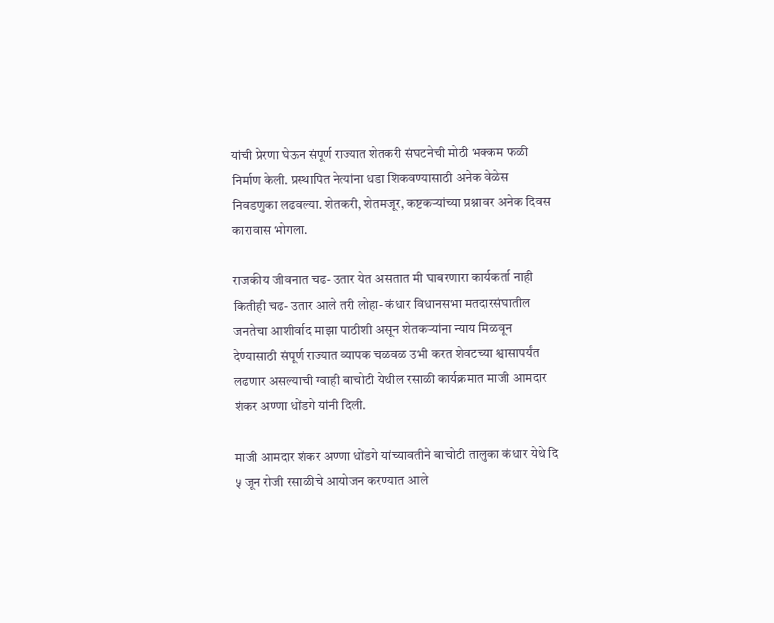यांची प्रेरणा घेऊन संपूर्ण राज्यात शेतकरी संघटनेची मोठी भक्कम फळी निर्माण केली. प्रस्थापित नेत्यांना धडा शिकवण्यासाठी अनेक वेळेस निवडणुका लढवल्या. शेतकरी, शेतमजूर, कष्टकऱ्यांच्या प्रश्नावर अनेक दिवस कारावास भोगला.

राजकीय जीवनात चढ- उतार येत असतात मी घाबरणारा कार्यकर्ता नाही कितीही चढ- उतार आले तरी लोहा- कंधार विधानसभा मतदारसंघातील जनतेचा आशीर्वाद माझा पाठीशी असून शेतकऱ्यांना न्याय मिळवून देण्यासाठी संपूर्ण राज्यात व्यापक चळवळ उभी करत शेवटच्या श्वासापर्यंत लढणार असल्याची ग्वाही बाचोटी येथील रसाळी कार्यक्रमात माजी आमदार शंकर अण्णा धोंडगे यांनी दिली.

माजी आमदार शंकर अण्णा धोंडगे यांच्यावतीने बाचोटी तालुका कंधार येथे दि ५ जून रोजी रसाळीचे आयोजन करण्यात आले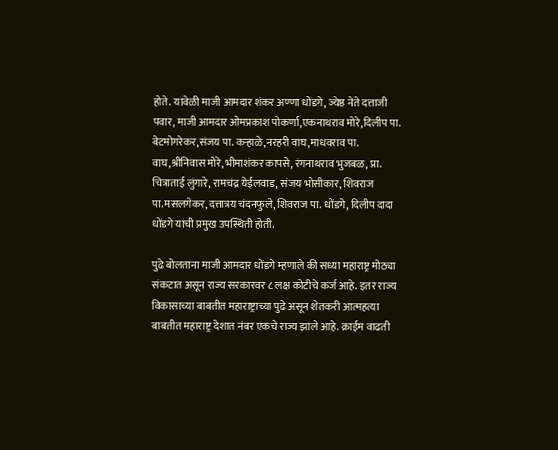होते. यावेळी माजी आमदार शंकर अण्णा धोंडगे, ज्येष्ठ नेते दत्ताजी पवार, माजी आमदार ओमप्रकाश पोकर्णा,एकनाथराव मोरे,दिलीप पा. बेटमोगरेकर,संजय पा. कऱ्हाळे,नरहरी वाघ,माधवराव पा. वाघ,श्रीनिवास मोरे, भीमाशंकर कापसे, रंगनाथराव भुजबळ, प्रा. चित्राताई लुंगारे, रामचंद्र येईलवाड, संजय भोसीकार, शिवराज पा.मसलगेकर, दत्तात्रय चंदनफुले, शिवराज पा. धोंडगे, दिलीप दादा धोंडगे यांची प्रमुख उपस्थिती होती.

पुढे बोलताना माजी आमदार धोंडगे म्हणाले की सध्या महाराष्ट्र मोठ्या संकटात असून राज्य सरकारवर ८ लक्ष कोटीचे कर्ज आहे. इतर राज्य विकासाच्या बाबतीत महाराष्ट्राच्या पुढे असून शेतकरी आत्महत्या बाबतीत महाराष्ट्र देशात नंबर एकचे राज्य झाले आहे. क्राईम वाढती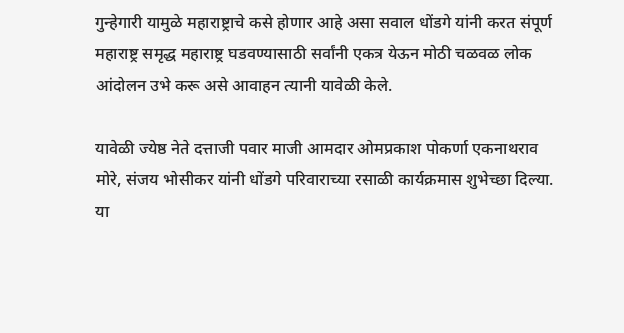गुन्हेगारी यामुळे महाराष्ट्राचे कसे होणार आहे असा सवाल धोंडगे यांनी करत संपूर्ण महाराष्ट्र समृद्ध महाराष्ट्र घडवण्यासाठी सर्वांनी एकत्र येऊन मोठी चळवळ लोक आंदोलन उभे करू असे आवाहन त्यानी यावेळी केले.

यावेळी ज्येष्ठ नेते दत्ताजी पवार माजी आमदार ओमप्रकाश पोकर्णा एकनाथराव मोरे, संजय भोसीकर यांनी धोंडगे परिवाराच्या रसाळी कार्यक्रमास शुभेच्छा दिल्या. या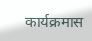कार्यक्रमास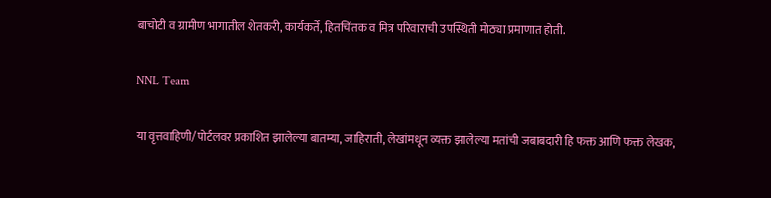बाचोटी व ग्रामीण भागातील शेतकरी, कार्यकर्ते, हितचिंतक व मित्र परिवाराची उपस्थिती मोठ्या प्रमाणात होती.

NNL Team

या वृत्तवाहिणी/पोर्टलवर प्रकाशित झालेल्या बातम्या, जाहिराती, लेखांमधून व्यक्त झालेल्या मतांची जबाबदारी हि फक्त आणि फक्त लेखक,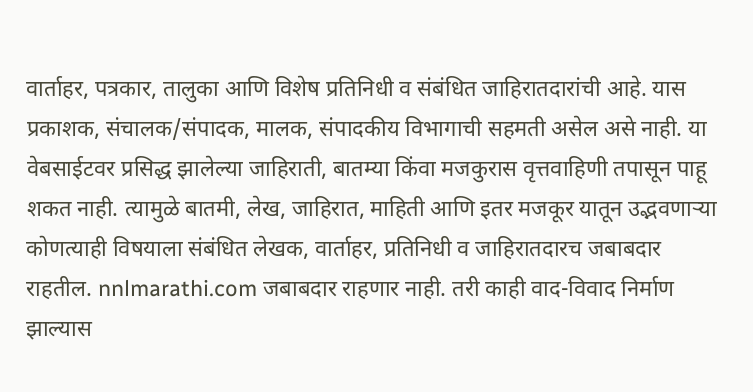वार्ताहर, पत्रकार, तालुका आणि विशेष प्रतिनिधी व संबंधित जाहिरातदारांची आहे. यास प्रकाशक, संचालक/संपादक, मालक, संपादकीय विभागाची सहमती असेल असे नाही. या वेबसाईटवर प्रसिद्ध झालेल्या जाहिराती, बातम्या किंवा मजकुरास वृत्तवाहिणी तपासून पाहू शकत नाही. त्यामुळे बातमी, लेख, जाहिरात, माहिती आणि इतर मजकूर यातून उद्भवणाऱ्या कोणत्याही विषयाला संबंधित लेखक, वार्ताहर, प्रतिनिधी व जाहिरातदारच जबाबदार राहतील. nnlmarathi.com जबाबदार राहणार नाही. तरी काही वाद-विवाद निर्माण झाल्यास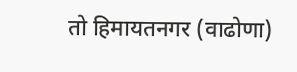तो हिमायतनगर (वाढोणा)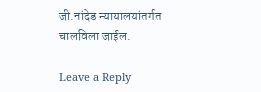जी.नांदेड न्यायालयांतर्गत चालविला जाईल.

Leave a Reply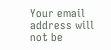Your email address will not be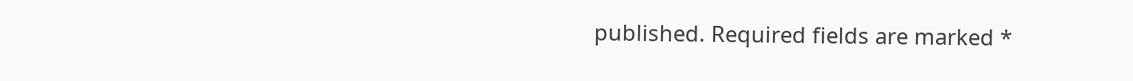published. Required fields are marked *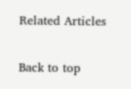Related Articles

Back to top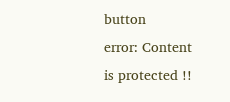button
error: Content is protected !!